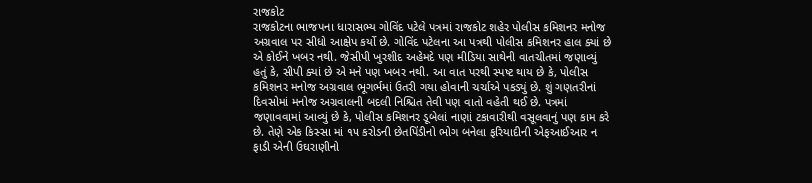રાજકોટ
રાજકોટના ભાજપના ધારાસભ્ય ગોવિંદ પટેલે પત્રમાં રાજકોટ શહેર પોલીસ કમિશનર મનોજ અગ્રવાલ પર સીધો આક્ષેપ કર્યો છે. ગોવિંદ પટેલના આ પત્રથી પોલીસ કમિશનર હાલ ક્યાં છે એ કોઈને ખબર નથી. જેસીપી ખુરશીદ અહેમદે પણ મીડિયા સાથેની વાતચીતમાં જણાવ્યું હતું કે, સીપી ક્યાં છે એ મને પણ ખબર નથી. આ વાત પરથી સ્પષ્ટ થાય છે કે, પોલીસ કમિશનર મનોજ અગ્રવાલ ભૂગર્ભમાં ઉતરી ગયા હોવાની ચર્ચાએ પકડ્યું છે. શું ગણતરીનાં દિવસોમાં મનોજ અગ્રવાલની બદલી નિશ્ચિત તેવી પણ વાતો વહેતી થઈ છે. પત્રમાં જણાવવામાં આવ્યું છે કે, પોલીસ કમિશનર ડૂબેલાં નાણાં ટકાવારીથી વસૂલવાનું પણ કામ કરે છે. તેણે એક કિસ્સા માં ૧૫ કરોડની છેતપિંડીનો ભોગ બનેલા ફરિયાદીની એફઆઈઆર ન ફાડી એની ઉઘરાણીનો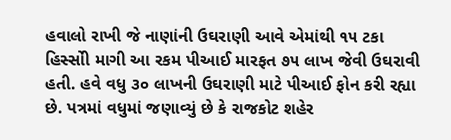હવાલો રાખી જે નાણાંની ઉઘરાણી આવે એમાંથી ૧૫ ટકા હિસ્સોી માગી આ રકમ પીઆઈ મારફત ૭૫ લાખ જેવી ઉઘરાવી હતી. હવે વધુ ૩૦ લાખની ઉઘરાણી માટે પીઆઈ ફોન કરી રહ્યા છે. પત્રમાં વધુમાં જણાવ્યું છે કે રાજકોટ શહેર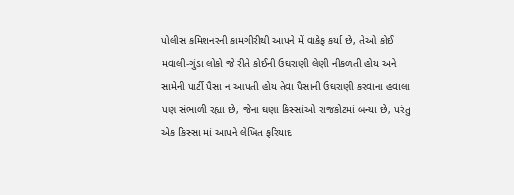પોલીસ કમિશનરની કામગીરીથી આપને મેં વાકેફ કર્યા છે, તેઓ કોઈ મવાલી-ગુંડા લોકો જે રીતે કોઈની ઉઘરાણી લેણી નીકળતી હોય અને સામેની પાર્ટી પૈસા ન આપતી હોય તેવા પૈસાની ઉઘરાણી કરવાના હવાલા પણ સંભાળી રહ્યા છે, જેના ઘણા કિસ્સાંઓ રાજકોટમાં બન્યા છે, પરંતુ એક કિસ્સા માં આપને લેખિત ફરિયાદ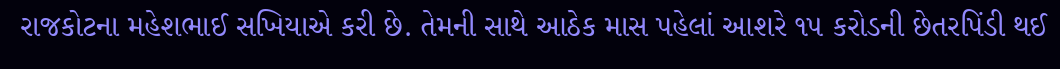રાજકોટના મહેશભાઈ સખિયાએ કરી છે. તેમની સાથે આઠેક માસ પહેલાં આશરે ૧૫ કરોડની છેતરપિંડી થઈ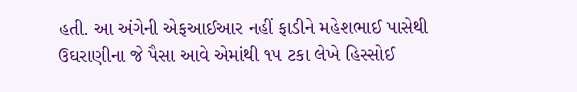હતી. આ અંગેની એફઆઈઆર નહીં ફાડીને મહેશભાઈ પાસેથી ઉઘરાણીના જે પૈસા આવે એમાંથી ૧૫ ટકા લેખે હિસ્સોઈ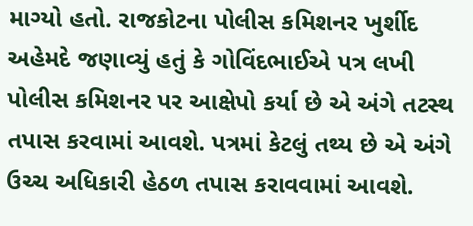માગ્યો હતો. રાજકોટના પોલીસ કમિશનર ખુર્શીદ અહેમદે જણાવ્યું હતું કે ગોવિંદભાઈએ પત્ર લખી પોલીસ કમિશનર પર આક્ષેપો કર્યા છે એ અંગે તટસ્થ તપાસ કરવામાં આવશે. પત્રમાં કેટલું તથ્ય છે એ અંગે ઉચ્ચ અધિકારી હેઠળ તપાસ કરાવવામાં આવશે.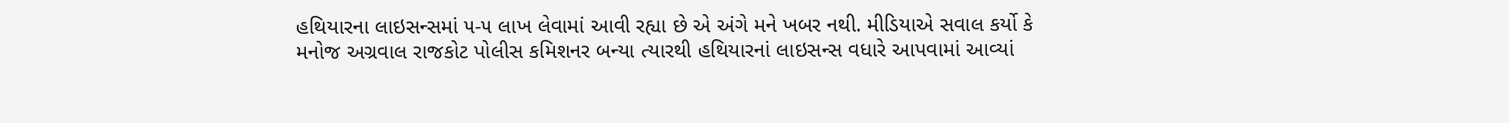હથિયારના લાઇસન્સમાં ૫-૫ લાખ લેવામાં આવી રહ્યા છે એ અંગે મને ખબર નથી. મીડિયાએ સવાલ કર્યો કે મનોજ અગ્રવાલ રાજકોટ પોલીસ કમિશનર બન્યા ત્યારથી હથિયારનાં લાઇસન્સ વધારે આપવામાં આવ્યાં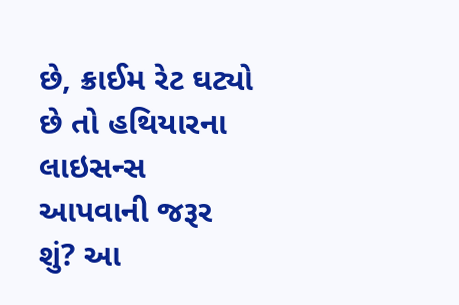છે, ક્રાઈમ રેટ ઘટ્યો છે તો હથિયારના લાઇસન્સ આપવાની જરૂર શું? આ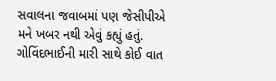સવાલના જવાબમાં પણ જેસીપીએ મને ખબર નથી એવું કહ્યું હતું. ગોવિંદભાઈની મારી સાથે કોઈ વાત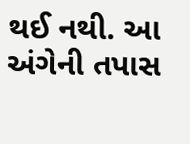થઈ નથી. આ અંગેની તપાસ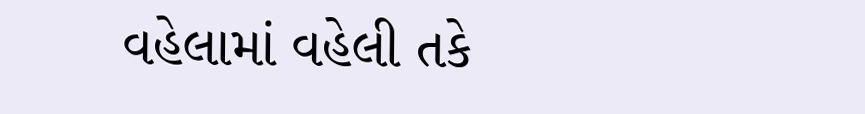વહેલામાં વહેલી તકે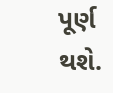પૂર્ણ થશે.